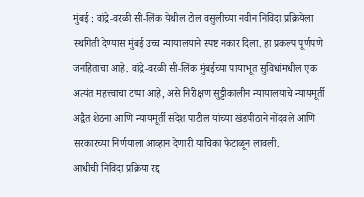मुंबई : वांद्रे-वरळी सी-लिंक येथील टोल वसुलीच्या नवीन निविदा प्रक्रियेला स्थगिती देण्यास मुंबई उच्च न्यायालयाने स्पष्ट नकार दिला. हा प्रकल्प पूर्णपणे जनहिताचा आहे. वांद्रे-वरळी सी-लिंक मुंबईच्या पायाभूत सुविधांमधील एक अत्यंत महत्त्वाचा टप्पा आहे, असे निरीक्षण सुट्टीकालीन न्यायालयाचे न्यायमूर्ती अद्वैत शेठना आणि न्यायमूर्ती संदेश पाटील यांच्या खंडपीठाने नोंदवले आणि सरकारच्या निर्णयाला आव्हान देणारी याचिका फेटाळून लावली.
आधीची निविदा प्रक्रिया रद्द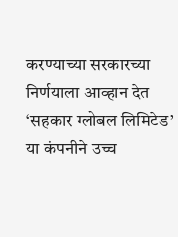करण्याच्या सरकारच्या निर्णयाला आव्हान देत ‘सहकार ग्लोबल लिमिटेड’ या कंपनीने उच्च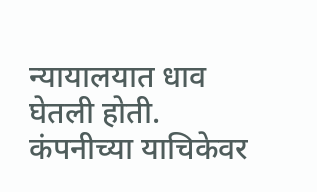न्यायालयात धाव घेतली होती. कंपनीच्या याचिकेवर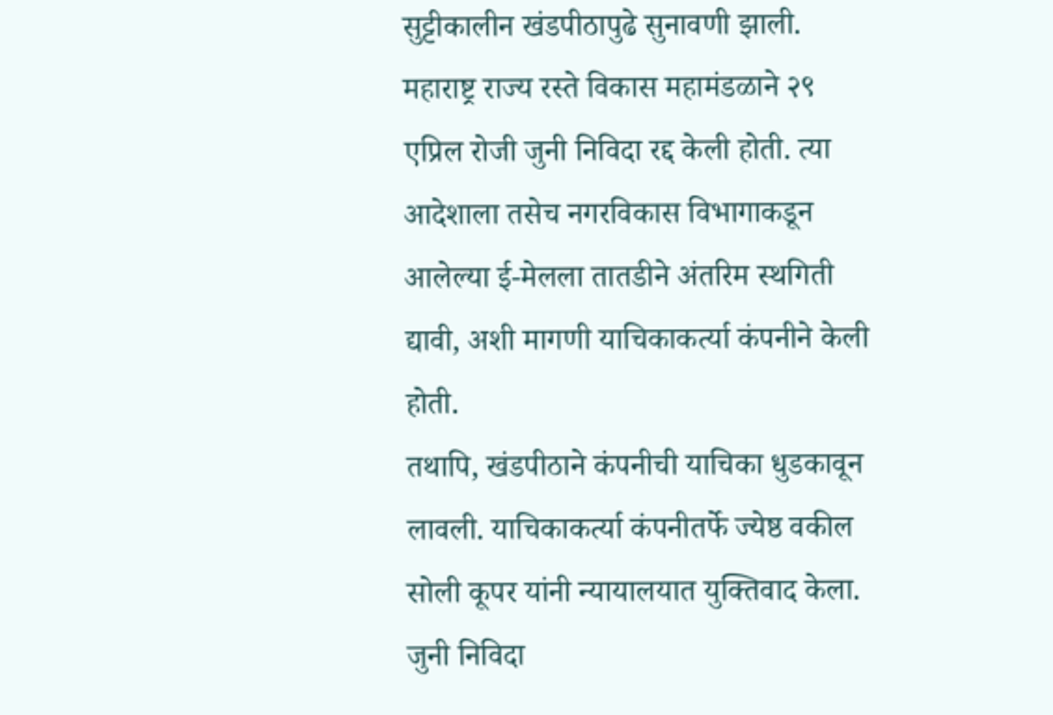सुट्टीकालीन खंडपीठापुढे सुनावणी झाली. महाराष्ट्र राज्य रस्ते विकास महामंडळाने २९ एप्रिल रोजी जुनी निविदा रद्द केली होती. त्या आदेशाला तसेच नगरविकास विभागाकडून आलेल्या ई-मेलला तातडीने अंतरिम स्थगिती द्यावी, अशी मागणी याचिकाकर्त्या कंपनीने केली होती.
तथापि, खंडपीठाने कंपनीची याचिका धुडकावून लावली. याचिकाकर्त्या कंपनीतर्फे ज्येष्ठ वकील सोली कूपर यांनी न्यायालयात युक्तिवाद केला. जुनी निविदा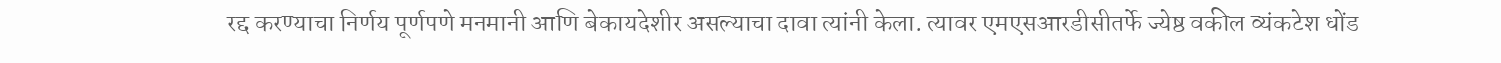रद्द करण्याचा निर्णय पूर्णपणे मनमानी आणि बेकायदेशीर असल्याचा दावा त्यांनी केला. त्यावर एमएसआरडीसीतर्फे ज्येष्ठ वकील व्यंकटेश धोंड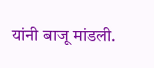यांनी बाजू मांडली.